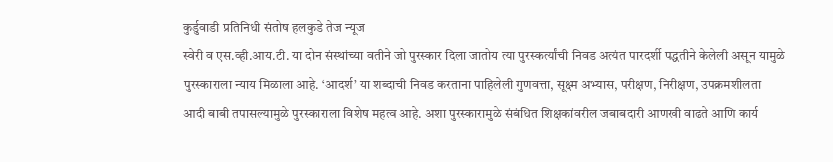कुर्डुवाडी प्रतिनिधी संतोष हलकुडे तेज न्यूज
स्वेरी व एस.व्ही.आय.टी. या दोन संस्थांच्या वतीने जो पुरस्कार दिला जातोय त्या पुरस्कर्त्यांची निवड अत्यंत पारदर्शी पद्धतीने केलेली असून यामुळे पुरस्काराला न्याय मिळाला आहे. ‘आदर्श’ या शब्दाची निवड करताना पाहिलेली गुणवत्ता, सूक्ष्म अभ्यास, परीक्षण, निरीक्षण, उपक्रमशीलता आदी बाबी तपासल्यामुळे पुरस्काराला विशेष महत्व आहे. अशा पुरस्कारामुळे संबंधित शिक्षकांवरील जबाबदारी आणखी वाढते आणि कार्य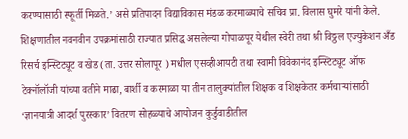करण्यासाठी स्फूर्ती मिळते.’ असे प्रतिपादन विद्याविकास मंडळ करमाळ्याचे सचिव प्रा. विलास घुमरे यांनी केले.
शिक्षणातील नवनवीन उपक्रमांसाठी राज्यात प्रसिद्ध असलेल्या गोपाळपूर येथील स्वेरी तथा श्री विठ्ठल एज्युकेशन अँड रिसर्च इन्स्टिट्यूट व खेड (ता. उत्तर सोलापूर ) मधील एसव्हीआयटी तथा स्वामी विवेकानंद इन्स्टिट्यूट ऑफ टेक्नॉलॉजी यांच्या वतीने माढा, बार्शी व करमाळा या तीन तालुक्यांतील शिक्षक व शिक्षकेतर कर्मचाऱ्यांसाठी ‘ज्ञानयात्री आदर्श पुरस्कार’ वितरण सोहळ्याचे आयोजन कुर्डुवाडीतील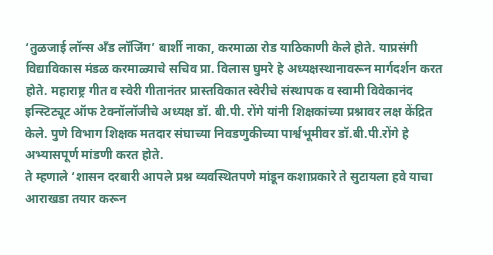‘तुळजाई लॉन्स अँड लॉजिंग’ बार्शी नाका, करमाळा रोड याठिकाणी केले होते. याप्रसंगी विद्याविकास मंडळ करमाळ्याचे सचिव प्रा. विलास घुमरे हे अध्यक्षस्थानावरून मार्गदर्शन करत होते. महाराष्ट्र गीत व स्वेरी गीतानंतर प्रास्तविकात स्वेरीचे संस्थापक व स्वामी विवेकानंद इन्स्टिट्यूट ऑफ टेक्नॉलॉजीचे अध्यक्ष डॉ. बी.पी. रोंगे यांनी शिक्षकांच्या प्रश्नावर लक्ष केंद्रित केले. पुणे विभाग शिक्षक मतदार संघाच्या निवडणुकीच्या पार्श्वभूमीवर डॉ.बी.पी.रोंगे हे अभ्यासपूर्ण मांडणी करत होते.
ते म्हणाले ‘शासन दरबारी आपले प्रश्न व्यवस्थितपणे मांडून कशाप्रकारे ते सुटायला हवे याचा आराखडा तयार करून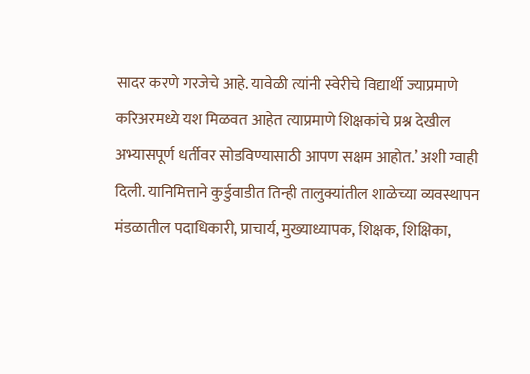सादर करणे गरजेचे आहे. यावेळी त्यांनी स्वेरीचे विद्यार्थी ज्याप्रमाणे करिअरमध्ये यश मिळवत आहेत त्याप्रमाणे शिक्षकांचे प्रश्न देखील अभ्यासपूर्ण धर्तीवर सोडविण्यासाठी आपण सक्षम आहोत.’ अशी ग्वाही दिली. यानिमित्ताने कुर्डुवाडीत तिन्ही तालुक्यांतील शाळेच्या व्यवस्थापन मंडळातील पदाधिकारी, प्राचार्य, मुख्याध्यापक, शिक्षक, शिक्षिका,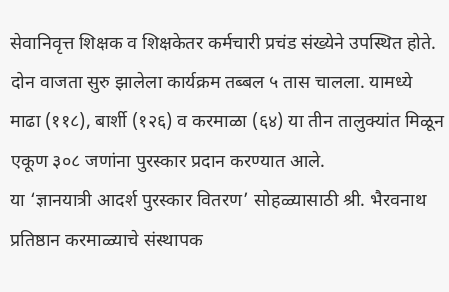सेवानिवृत्त शिक्षक व शिक्षकेतर कर्मचारी प्रचंड संख्येने उपस्थित होते. दोन वाजता सुरु झालेला कार्यक्रम तब्बल ५ तास चालला. यामध्ये माढा (११८), बार्शी (१२६) व करमाळा (६४) या तीन तालुक्यांत मिळून एकूण ३०८ जणांना पुरस्कार प्रदान करण्यात आले.
या ‘ज्ञानयात्री आदर्श पुरस्कार वितरण’ सोहळ्यासाठी श्री. भैरवनाथ प्रतिष्ठान करमाळ्याचे संस्थापक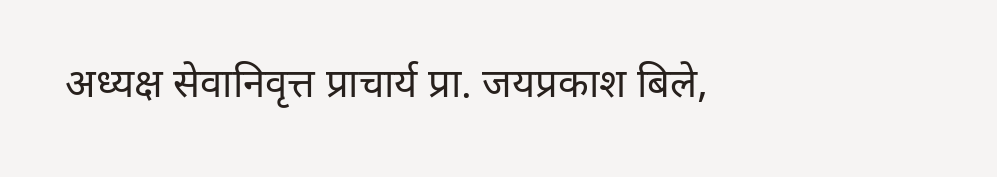अध्यक्ष सेवानिवृत्त प्राचार्य प्रा. जयप्रकाश बिले,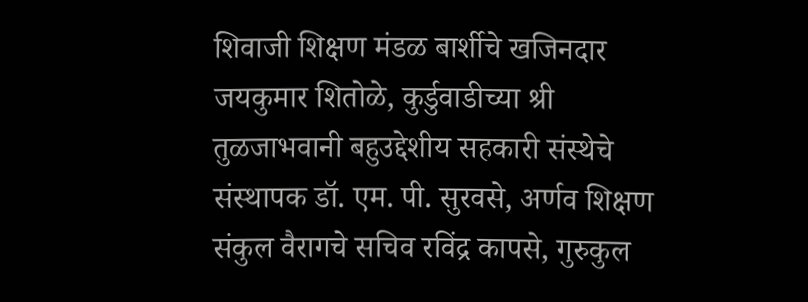शिवाजी शिक्षण मंडळ बार्शीचे खजिनदार जयकुमार शितोळे, कुर्डुवाडीच्या श्री तुळजाभवानी बहुउद्देशीय सहकारी संस्थेचे संस्थापक डॉ. एम. पी. सुरवसे, अर्णव शिक्षण संकुल वैरागचे सचिव रविंद्र कापसे, गुरुकुल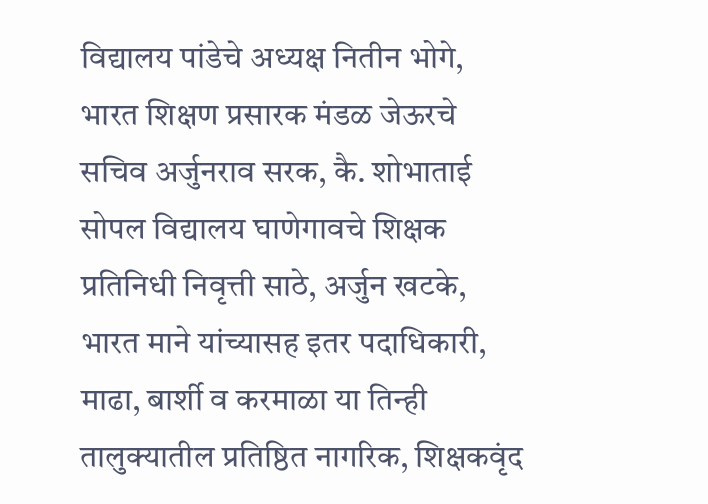विद्यालय पांडेचे अध्यक्ष नितीन भोगे, भारत शिक्षण प्रसारक मंडळ जेऊरचे सचिव अर्जुनराव सरक, कै. शोभाताई सोपल विद्यालय घाणेगावचे शिक्षक प्रतिनिधी निवृत्ती साठे, अर्जुन खटके, भारत माने यांच्यासह इतर पदाधिकारी, माढा, बार्शी व करमाळा या तिन्ही तालुक्यातील प्रतिष्ठित नागरिक, शिक्षकवृंद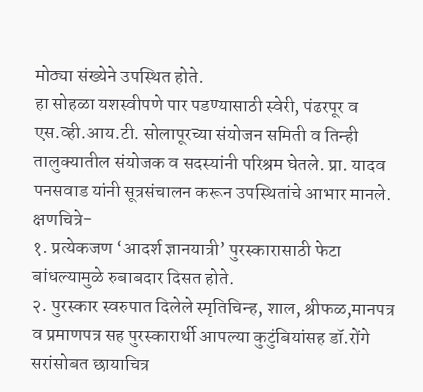मोठ्या संख्येने उपस्थित होते.
हा सोहळा यशस्वीपणे पार पडण्यासाठी स्वेरी, पंढरपूर व एस.व्ही.आय.टी. सोलापूरच्या संयोजन समिती व तिन्ही तालुक्यातील संयोजक व सदस्यांनी परिश्रम घेतले. प्रा. यादव पनसवाड यांनी सूत्रसंचालन करून उपस्थितांचे आभार मानले.
क्षणचित्रे-
१. प्रत्येकजण ‘आदर्श ज्ञानयात्री’ पुरस्कारासाठी फेटा बांधल्यामुळे रुबाबदार दिसत होते.
२. पुरस्कार स्वरुपात दिलेले स्मृतिचिन्ह, शाल, श्रीफळ,मानपत्र व प्रमाणपत्र सह पुरस्कारार्थी आपल्या कुटुंबियांसह डॉ.रोंगे सरांसोबत छायाचित्र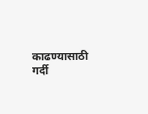काढण्यासाठी गर्दी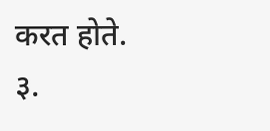करत होते.
३.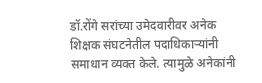डॉ.रोंगे सरांच्या उमेदवारीवर अनेक शिक्षक संघटनेतील पदाधिकाऱ्यांनी समाधान व्यक्त केले. त्यामुळे अनेकांनी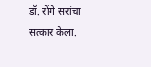डॉ. रोंगे सरांचा सत्कार केला.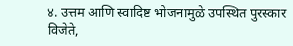४. उत्तम आणि स्वादिष्ट भोजनामुळे उपस्थित पुरस्कार विजेते,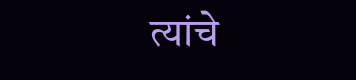त्यांचे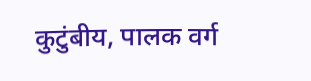कुटुंबीय, पालक वर्ग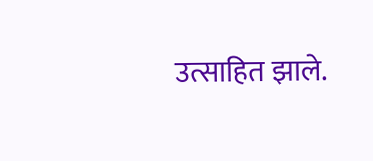उत्साहित झाले.